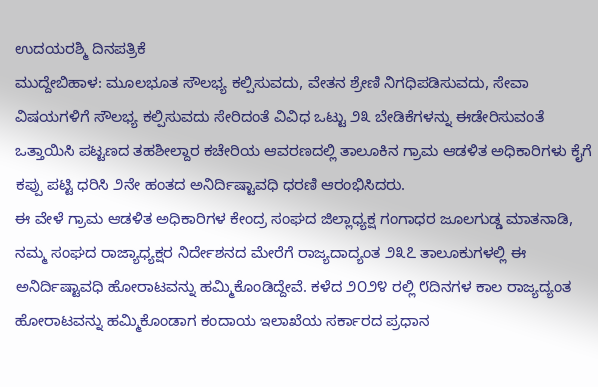ಉದಯರಶ್ಮಿ ದಿನಪತ್ರಿಕೆ
ಮುದ್ದೇಬಿಹಾಳ: ಮೂಲಭೂತ ಸೌಲಭ್ಯ ಕಲ್ಪಿಸುವದು, ವೇತನ ಶ್ರೇಣಿ ನಿಗಧಿಪಡಿಸುವದು, ಸೇವಾ ವಿಷಯಗಳಿಗೆ ಸೌಲಭ್ಯ ಕಲ್ಪಿಸುವದು ಸೇರಿದಂತೆ ವಿವಿಧ ಒಟ್ಟು ೨೩ ಬೇಡಿಕೆಗಳನ್ನು ಈಡೇರಿಸುವಂತೆ ಒತ್ತಾಯಿಸಿ ಪಟ್ಟಣದ ತಹಶೀಲ್ದಾರ ಕಚೇರಿಯ ಆವರಣದಲ್ಲಿ ತಾಲೂಕಿನ ಗ್ರಾಮ ಆಡಳಿತ ಅಧಿಕಾರಿಗಳು ಕೈಗೆ ಕಪ್ಪು ಪಟ್ಟಿ ಧರಿಸಿ ೨ನೇ ಹಂತದ ಅನಿರ್ದಿಷ್ಟಾವಧಿ ಧರಣಿ ಆರಂಭಿಸಿದರು.
ಈ ವೇಳೆ ಗ್ರಾಮ ಆಡಳಿತ ಅಧಿಕಾರಿಗಳ ಕೇಂದ್ರ ಸಂಘದ ಜಿಲ್ಲಾಧ್ಯಕ್ಷ ಗಂಗಾಧರ ಜೂಲಗುಡ್ಡ ಮಾತನಾಡಿ, ನಮ್ಮ ಸಂಘದ ರಾಜ್ಯಾಧ್ಯಕ್ಷರ ನಿರ್ದೇಶನದ ಮೇರೆಗೆ ರಾಜ್ಯದಾದ್ಯಂತ ೨೩೭ ತಾಲೂಕುಗಳಲ್ಲಿ ಈ ಅನಿರ್ದಿಷ್ಟಾವಧಿ ಹೋರಾಟವನ್ನು ಹಮ್ಮಿಕೊಂಡಿದ್ದೇವೆ. ಕಳೆದ ೨೦೨೪ ರಲ್ಲಿ ೮ದಿನಗಳ ಕಾಲ ರಾಜ್ಯದ್ಯಂತ ಹೋರಾಟವನ್ನು ಹಮ್ಮಿಕೊಂಡಾಗ ಕಂದಾಯ ಇಲಾಖೆಯ ಸರ್ಕಾರದ ಪ್ರಧಾನ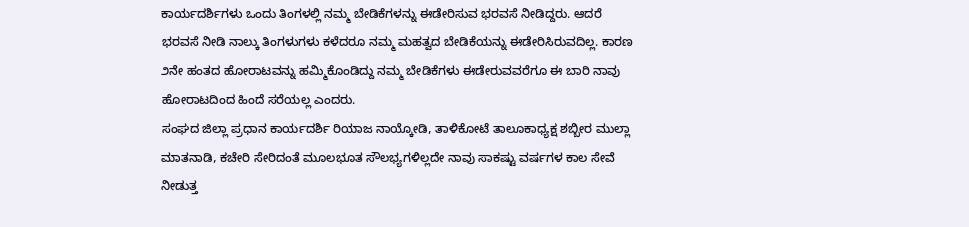ಕಾರ್ಯದರ್ಶಿಗಳು ಒಂದು ತಿಂಗಳಲ್ಲಿ ನಮ್ಮ ಬೇಡಿಕೆಗಳನ್ನು ಈಡೇರಿಸುವ ಭರವಸೆ ನೀಡಿದ್ದರು. ಆದರೆ ಭರವಸೆ ನೀಡಿ ನಾಲ್ಕು ತಿಂಗಳುಗಳು ಕಳೆದರೂ ನಮ್ಮ ಮಹತ್ವದ ಬೇಡಿಕೆಯನ್ನು ಈಡೇರಿಸಿರುವದಿಲ್ಲ. ಕಾರಣ ೨ನೇ ಹಂತದ ಹೋರಾಟವನ್ನು ಹಮ್ಮಿಕೊಂಡಿದ್ದು ನಮ್ಮ ಬೇಡಿಕೆಗಳು ಈಡೇರುವವರೆಗೂ ಈ ಬಾರಿ ನಾವು ಹೋರಾಟದಿಂದ ಹಿಂದೆ ಸರೆಯಲ್ಲ ಎಂದರು.
ಸಂಘದ ಜಿಲ್ಲಾ ಪ್ರಧಾನ ಕಾರ್ಯದರ್ಶಿ ರಿಯಾಜ ನಾಯ್ಕೋಡಿ, ತಾಳಿಕೋಟೆ ತಾಲೂಕಾಧ್ಯಕ್ಷ ಶಬ್ಬೀರ ಮುಲ್ಲಾ ಮಾತನಾಡಿ, ಕಚೇರಿ ಸೇರಿದಂತೆ ಮೂಲಭೂತ ಸೌಲಭ್ಯಗಳಿಲ್ಲದೇ ನಾವು ಸಾಕಷ್ಟು ವರ್ಷಗಳ ಕಾಲ ಸೇವೆ ನೀಡುತ್ತ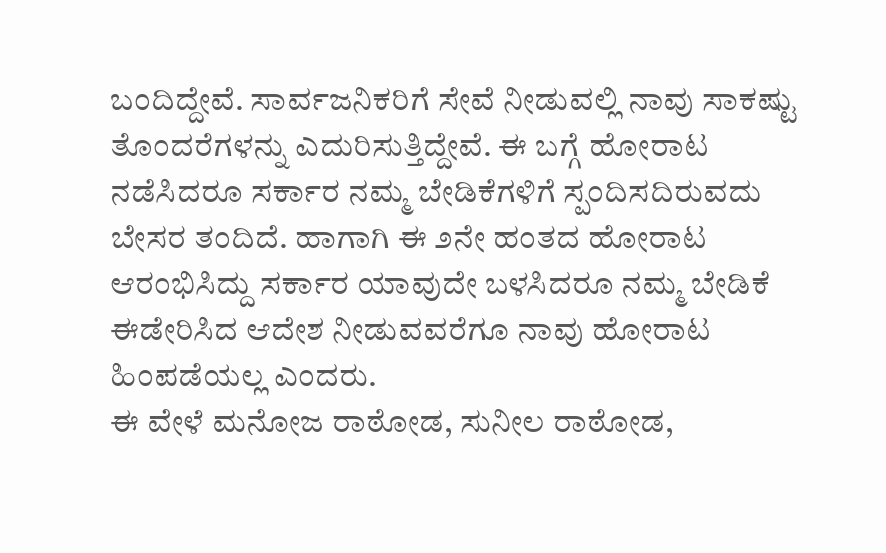ಬಂದಿದ್ದೇವೆ. ಸಾರ್ವಜನಿಕರಿಗೆ ಸೇವೆ ನೀಡುವಲ್ಲಿ ನಾವು ಸಾಕಷ್ಟು ತೊಂದರೆಗಳನ್ನು ಎದುರಿಸುತ್ತಿದ್ದೇವೆ. ಈ ಬಗ್ಗೆ ಹೋರಾಟ ನಡೆಸಿದರೂ ಸರ್ಕಾರ ನಮ್ಮ ಬೇಡಿಕೆಗಳಿಗೆ ಸ್ಪಂದಿಸದಿರುವದು ಬೇಸರ ತಂದಿದೆ. ಹಾಗಾಗಿ ಈ ೨ನೇ ಹಂತದ ಹೋರಾಟ ಆರಂಭಿಸಿದ್ದು ಸರ್ಕಾರ ಯಾವುದೇ ಬಳಸಿದರೂ ನಮ್ಮ ಬೇಡಿಕೆ ಈಡೇರಿಸಿದ ಆದೇಶ ನೀಡುವವರೆಗೂ ನಾವು ಹೋರಾಟ ಹಿಂಪಡೆಯಲ್ಲ ಎಂದರು.
ಈ ವೇಳೆ ಮನೋಜ ರಾಠೋಡ, ಸುನೀಲ ರಾಠೋಡ,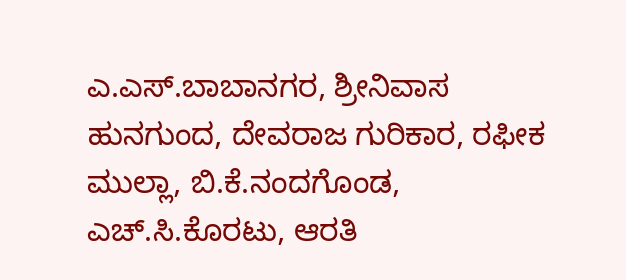ಎ.ಎಸ್.ಬಾಬಾನಗರ, ಶ್ರೀನಿವಾಸ ಹುನಗುಂದ, ದೇವರಾಜ ಗುರಿಕಾರ, ರಫೀಕ ಮುಲ್ಲಾ, ಬಿ.ಕೆ.ನಂದಗೊಂಡ, ಎಚ್.ಸಿ.ಕೊರಟು, ಆರತಿ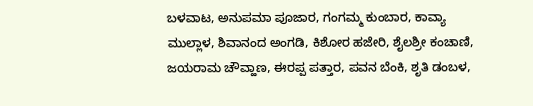ಬಳವಾಟ, ಅನುಪಮಾ ಪೂಜಾರ, ಗಂಗಮ್ಮ ಕುಂಬಾರ, ಕಾವ್ಯಾ ಮುಲ್ಲಾಳ, ಶಿವಾನಂದ ಅಂಗಡಿ, ಕಿಶೋರ ಹಜೇರಿ, ಶೈಲಶ್ರೀ ಕಂಚಾಣಿ, ಜಯರಾಮ ಚೌವ್ಹಾಣ, ಈರಪ್ಪ ಪತ್ತಾರ, ಪವನ ಬೆಂಕಿ, ಶೃತಿ ಡಂಬಳ,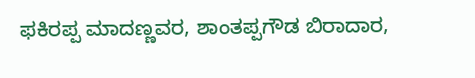ಫಕಿರಪ್ಪ ಮಾದಣ್ಣವರ, ಶಾಂತಪ್ಪಗೌಡ ಬಿರಾದಾರ,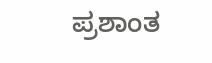ಪ್ರಶಾಂತ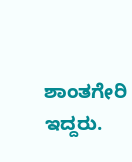ಶಾಂತಗೇರಿ ಇದ್ದರು.